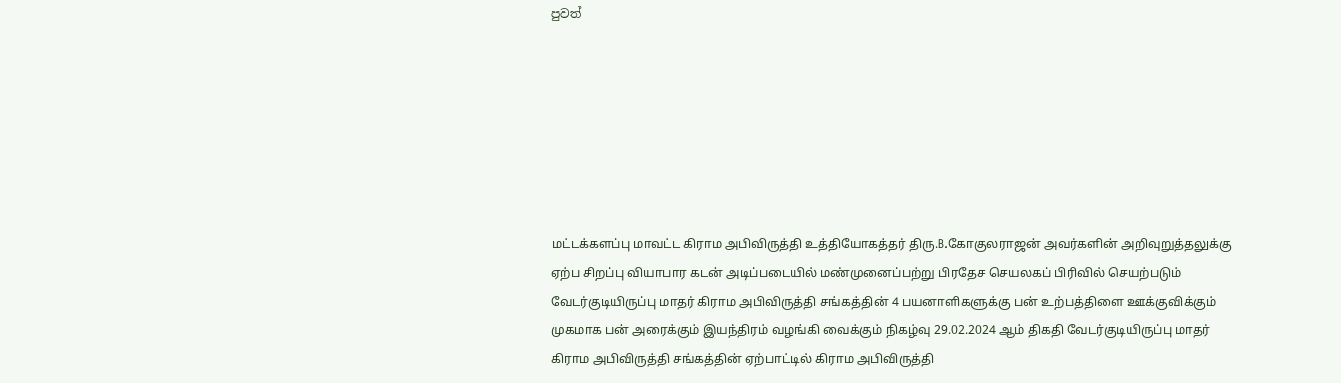පුවත්







மட்டக்களப்பு மாவட்ட கிராம அபிவிருத்தி உத்தியோகத்தர் திரு.B.கோகுலராஜன் அவர்களின் அறிவுறுத்தலுக்கு ஏற்ப சிறப்பு வியாபார கடன் அடிப்படையில் மண்முனைப்பற்று பிரதேச செயலகப் பிரிவில் செயற்படும் வேடர்குடியிருப்பு மாதர் கிராம அபிவிருத்தி சங்கத்தின் 4 பயனாளிகளுக்கு பன் உற்பத்திளை ஊக்குவிக்கும் முகமாக பன் அரைக்கும் இயந்திரம் வழங்கி வைக்கும் நிகழ்வு 29.02.2024 ஆம் திகதி வேடர்குடியிருப்பு மாதர் கிராம அபிவிருத்தி சங்கத்தின் ஏற்பாட்டில் கிராம அபிவிருத்தி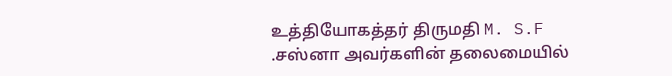உத்தியோகத்தர் திருமதி M. S.F .சஸ்னா அவர்களின் தலைமையில்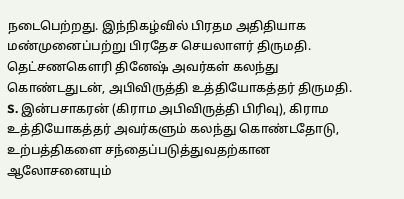நடைபெற்றது. இந்நிகழ்வில் பிரதம அதிதியாக மண்முனைப்பற்று பிரதேச செயலாளர் திருமதி. தெட்சணகெளரி தினேஷ் அவர்கள் கலந்து கொண்டதுடன், அபிவிருத்தி உத்தியோகத்தர் திருமதி. S. இன்பசாகரன் (கிராம அபிவிருத்தி பிரிவு), கிராம உத்தியோகத்தர் அவர்களும் கலந்து கொண்டதோடு, உற்பத்திகளை சந்தைப்படுத்துவதற்கான ஆலோசனையும்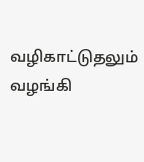வழிகாட்டுதலும் வழங்கி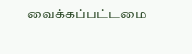வைக்கப்பட்டமை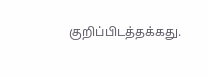குறிப்பிடத்தக்கது.